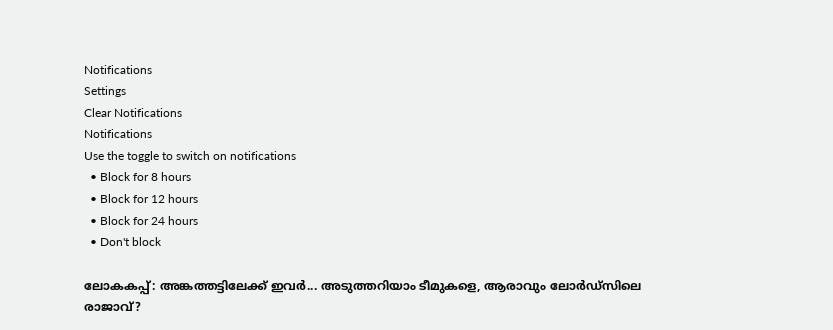Notifications
Settings
Clear Notifications
Notifications
Use the toggle to switch on notifications
  • Block for 8 hours
  • Block for 12 hours
  • Block for 24 hours
  • Don't block

ലോകകപ്പ്: അങ്കത്തട്ടിലേക്ക് ഇവര്‍... അടുത്തറിയാം ടീമുകളെ, ആരാവും ലോര്‍ഡ്‌സിലെ രാജാവ്?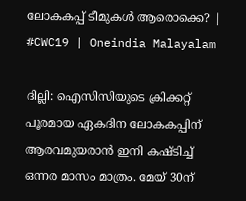ലോകകപ്പ് ടീമുകൾ ആരൊക്കെ? | #CWC19 | Oneindia Malayalam

ദില്ലി: ഐസിസിയുടെ ക്രിക്കറ്റ് പൂരമായ ഏകദിന ലോകകപ്പിന് ആരവമുയരാന്‍ ഇനി കഷ്ടിച്ച് ഒന്നര മാസം മാത്രം. മേയ് 30ന്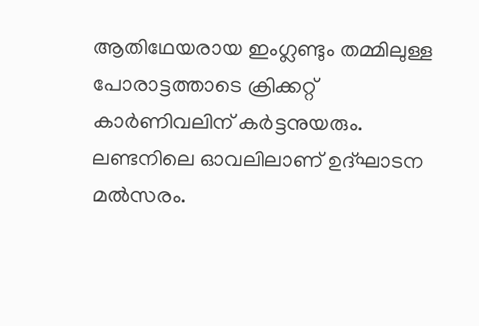ആതിഥേയരായ ഇംഗ്ലണ്ടും തമ്മിലുള്ള പോരാട്ടത്താടെ ക്രിക്കറ്റ് കാര്‍ണിവലിന് കര്‍ട്ടനുയരും. ലണ്ടനിലെ ഓവലിലാണ് ഉദ്ഘാടന മല്‍സരം.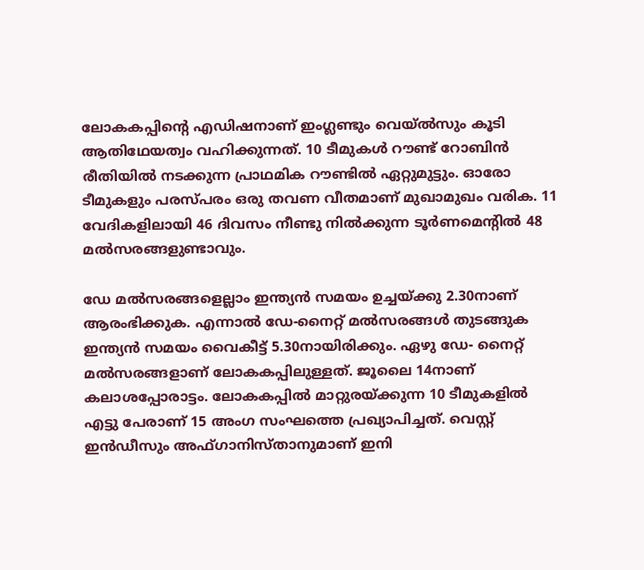ലോകകപ്പിന്റെ എഡിഷനാണ് ഇംഗ്ലണ്ടും വെയ്ല്‍സും കൂടി ആതിഥേയത്വം വഹിക്കുന്നത്. 10 ടീമുകള്‍ റൗണ്ട് റോബിന്‍ രീതിയില്‍ നടക്കുന്ന പ്രാഥമിക റൗണ്ടില്‍ ഏറ്റുമുട്ടും. ഓരോ ടീമുകളും പരസ്പരം ഒരു തവണ വീതമാണ് മുഖാമുഖം വരിക. 11 വേദികളിലായി 46 ദിവസം നീണ്ടു നില്‍ക്കുന്ന ടൂര്‍ണമെന്റില്‍ 48 മല്‍സരങ്ങളുണ്ടാവും.

ഡേ മല്‍സരങ്ങളെല്ലാം ഇന്ത്യന്‍ സമയം ഉച്ചയ്ക്കു 2.30നാണ് ആരംഭിക്കുക. എന്നാല്‍ ഡേ-നൈറ്റ് മല്‍സരങ്ങള്‍ തുടങ്ങുക ഇന്ത്യന്‍ സമയം വൈകീട്ട് 5.30നായിരിക്കും. ഏഴു ഡേ- നൈറ്റ് മല്‍സരങ്ങളാണ് ലോകകപ്പിലുള്ളത്. ജൂലൈ 14നാണ് കലാശപ്പോരാട്ടം. ലോകകപ്പില്‍ മാറ്റുരയ്ക്കുന്ന 10 ടീമുകളില്‍ എട്ടു പേരാണ് 15 അംഗ സംഘത്തെ പ്രഖ്യാപിച്ചത്. വെസ്റ്റ് ഇന്‍ഡീസും അഫ്ഗാനിസ്താനുമാണ് ഇനി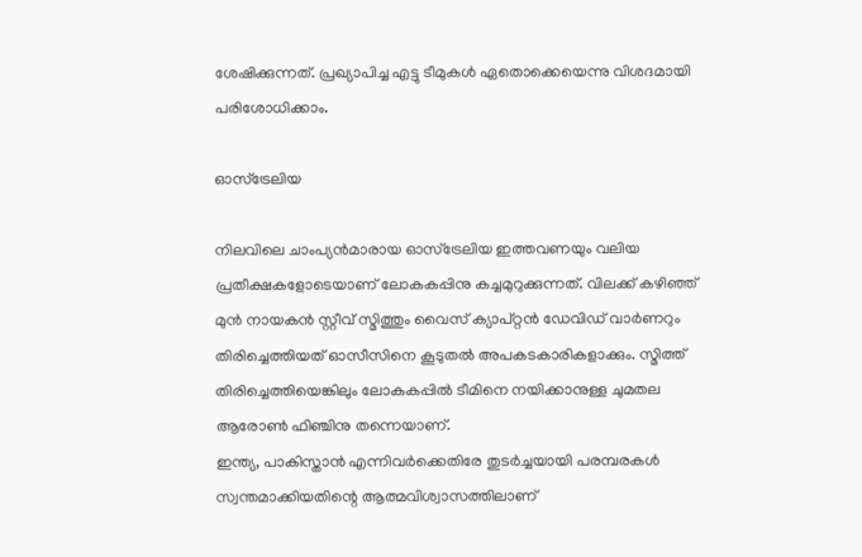ശേഷിക്കുന്നത്. പ്രഖ്യാപിച്ച എട്ടു ടീമുകള്‍ ഏതൊക്കെയെന്നു വിശദമായി പരിശോധിക്കാം.

ഓസ്‌ട്രേലിയ

നിലവിലെ ചാംപ്യന്‍മാരായ ഓസ്‌ട്രേലിയ ഇത്തവണയും വലിയ പ്രതീക്ഷകളോടെയാണ് ലോകകപ്പിനു കച്ചമുറുക്കുന്നത്. വിലക്ക് കഴിഞ്ഞ് മുന്‍ നായകന്‍ സ്റ്റീവ് സ്മിത്തും വൈസ് ക്യാപ്റ്റന്‍ ഡേവിഡ് വാര്‍ണറും തിരിച്ചെത്തിയത് ഓസീസിനെ കൂടുതല്‍ അപകടകാരികളാക്കും. സ്മിത്ത് തിരിച്ചെത്തിയെങ്കിലും ലോകകപ്പില്‍ ടീമിനെ നയിക്കാനുള്ള ചുമതല ആരോണ്‍ ഫിഞ്ചിനു തന്നെയാണ്.
ഇന്ത്യ, പാകിസ്താന്‍ എന്നിവര്‍ക്കെതിരേ തുടര്‍ച്ചയായി പരമ്പരകള്‍ സ്വന്തമാക്കിയതിന്റെ ആത്മവിശ്വാസത്തിലാണ്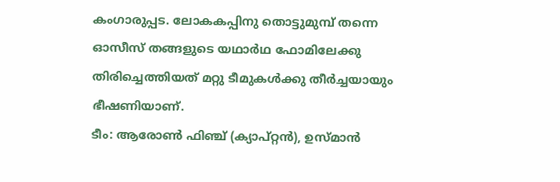കംഗാരുപ്പട. ലോകകപ്പിനു തൊട്ടുമുമ്പ് തന്നെ ഓസീസ് തങ്ങളുടെ യഥാര്‍ഥ ഫോമിലേക്കു തിരിച്ചെത്തിയത് മറ്റു ടീമുകള്‍ക്കു തീര്‍ച്ചയായും ഭീഷണിയാണ്.
ടീം: ആരോണ്‍ ഫിഞ്ച് (ക്യാപ്റ്റന്‍), ഉസ്മാന്‍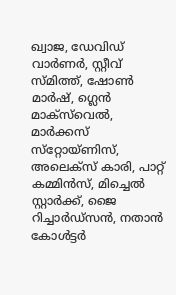ഖ്വാജ, ഡേവിഡ് വാര്‍ണര്‍, സ്റ്റീവ് സ്മിത്ത്, ഷോണ്‍ മാര്‍ഷ്, ഗ്ലെന്‍ മാക്‌സ്‌വെല്‍, മാര്‍ക്കസ് സ്‌റ്റോയ്ണിസ്, അലെക്‌സ് കാരി, പാറ്റ് കമ്മിന്‍സ്, മിച്ചെല്‍ സ്റ്റാര്‍ക്ക്, ജൈ റിച്ചാര്‍ഡ്‌സന്‍, നതാന്‍ കോള്‍ട്ടര്‍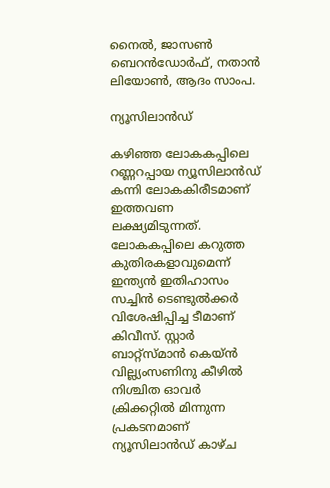നൈല്‍, ജാസണ്‍ ബെറന്‍ഡോര്‍ഫ്, നതാന്‍ ലിയോണ്‍, ആദം സാംപ.

ന്യൂസിലാന്‍ഡ്

കഴിഞ്ഞ ലോകകപ്പിലെ റണ്ണറപ്പായ ന്യൂസിലാന്‍ഡ് കന്നി ലോകകിരീടമാണ് ഇത്തവണ ലക്ഷ്യമിടുന്നത്. ലോകകപ്പിലെ കറുത്ത കുതിരകളാവുമെന്ന് ഇന്ത്യന്‍ ഇതിഹാസം സച്ചിന്‍ ടെണ്ടുല്‍ക്കര്‍ വിശേഷിപ്പിച്ച ടീമാണ് കിവീസ്. സ്റ്റാര്‍ ബാറ്റ്‌സ്മാന്‍ കെയ്ന്‍ വില്ല്യംസണിനു കീഴില്‍ നിശ്ചിത ഓവര്‍ ക്രിക്കറ്റില്‍ മിന്നുന്ന പ്രകടനമാണ് ന്യൂസിലാന്‍ഡ് കാഴ്ച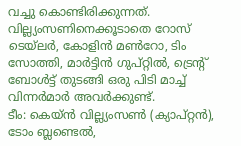വച്ചു കൊണ്ടിരിക്കുന്നത്.
വില്ല്യംസണിനെക്കൂടാതെ റോസ് ടെയ്‌ലര്‍, കോളിന്‍ മണ്‍റോ, ടിം സോത്തി, മാര്‍ട്ടിന്‍ ഗുപ്റ്റില്‍, ട്രെന്റ് ബോള്‍ട്ട് തുടങ്ങി ഒരു പിടി മാച്ച് വിന്നര്‍മാര്‍ അവര്‍ക്കുണ്ട്.
ടീം: കെയ്ന്‍ വില്ല്യംസണ്‍ (ക്യാപ്റ്റന്‍), ടോം ബ്ലണ്ടെല്‍,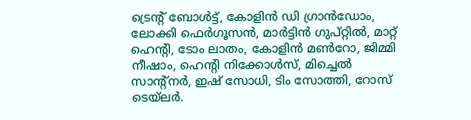ട്രെന്റ് ബോള്‍ട്ട്, കോളിന്‍ ഡി ഗ്രാന്‍ഡോം, ലോക്കി ഫെര്‍ഗൂസന്‍, മാര്‍ട്ടിന്‍ ഗുപ്റ്റില്‍, മാറ്റ് ഹെന്റി, ടോം ലാതം, കോളിന്‍ മണ്‍റോ, ജിമ്മി നീഷാം, ഹെന്റി നിക്കോള്‍സ്, മിച്ചെല്‍ സാന്റ്‌നര്‍, ഇഷ് സോധി, ടിം സോത്തി, റോസ് ടെയ്‌ലര്‍.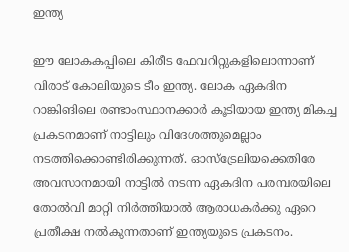ഇന്ത്യ

ഈ ലോകകപ്പിലെ കിരീട ഫേവറിറ്റുകളിലൊന്നാണ് വിരാട് കോലിയുടെ ടീം ഇന്ത്യ. ലോക ഏകദിന റാങ്കിങിലെ രണ്ടാംസ്ഥാനക്കാര്‍ കൂടിയായ ഇന്ത്യ മികച്ച പ്രകടനമാണ് നാട്ടിലും വിദേശത്തുമെല്ലാം നടത്തിക്കൊണ്ടിരിക്കുന്നത്. ഓസ്‌ട്രേലിയക്കെതിരേ അവസാനമായി നാട്ടില്‍ നടന്ന ഏകദിന പരമ്പരയിലെ തോല്‍വി മാറ്റി നിര്‍ത്തിയാല്‍ ആരാധകര്‍ക്കു ഏറെ പ്രതീക്ഷ നല്‍കുന്നതാണ് ഇന്ത്യയുടെ പ്രകടനം.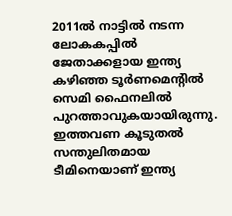2011ല്‍ നാട്ടില്‍ നടന്ന ലോകകപ്പില്‍ ജേതാക്കളായ ഇന്ത്യ കഴിഞ്ഞ ടൂര്‍ണമെന്റില്‍ സെമി ഫൈനലില്‍ പുറത്താവുകയായിരുന്നു. ഇത്തവണ കൂടുതല്‍ സന്തുലിതമായ ടീമിനെയാണ് ഇന്ത്യ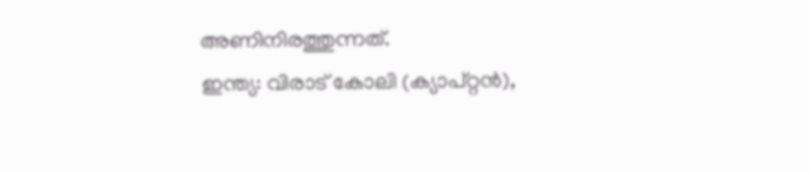അണിനിരത്തുന്നത്.
ഇന്ത്യ: വിരാട് കോലി (ക്യാപ്റ്റന്‍),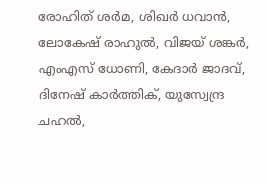രോഹിത് ശര്‍മ, ശിഖര്‍ ധവാന്‍, ലോകേഷ് രാഹുല്‍, വിജയ് ശങ്കര്‍, എംഎസ് ധോണി, കേദാര്‍ ജാദവ്, ദിനേഷ് കാര്‍ത്തിക്, യുസ്വേന്ദ്ര ചഹല്‍,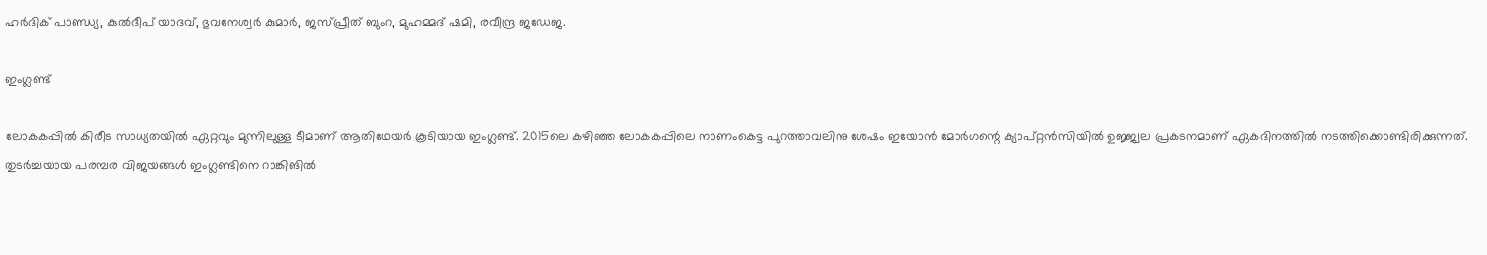ഹര്‍ദിക് പാണ്ഡ്യ, കുല്‍ദീപ് യാദവ്, ഭുവനേശ്വര്‍ കുമാര്‍, ജസ്പ്രീത് ബുംറ, മുഹമ്മദ് ഷമി, രവീന്ദ്ര ജഡേജ.

ഇംഗ്ലണ്ട്

ലോകകപ്പില്‍ കിരീട സാധ്യതയില്‍ ഏറ്റവും മുന്നിലുള്ള ടീമാണ് ആതിഥേയര്‍ കൂടിയായ ഇംഗ്ലണ്ട്. 2015ലെ കഴിഞ്ഞ ലോകകപ്പിലെ നാണംകെട്ട പുറത്താവലിനു ശേഷം ഇയോന്‍ മോര്‍ഗന്റെ ക്യാപ്റ്റന്‍സിയില്‍ ഉജ്ജ്വല പ്രകടനമാണ് ഏകദിനത്തില്‍ നടത്തിക്കൊണ്ടിരിക്കുന്നത്. തുടര്‍ച്ചയായ പരമ്പര വിജയങ്ങള്‍ ഇംഗ്ലണ്ടിനെ റാങ്കിങില്‍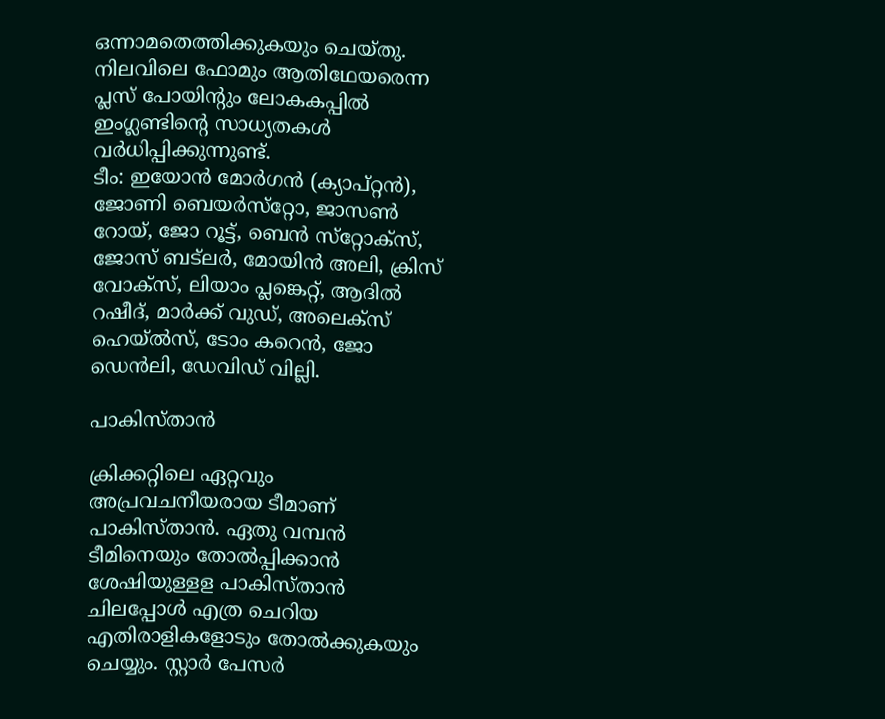ഒന്നാമതെത്തിക്കുകയും ചെയ്തു.
നിലവിലെ ഫോമും ആതിഥേയരെന്ന പ്ലസ് പോയിന്റും ലോകകപ്പില്‍ ഇംഗ്ലണ്ടിന്റെ സാധ്യതകള്‍ വര്‍ധിപ്പിക്കുന്നുണ്ട്.
ടീം: ഇയോന്‍ മോര്‍ഗന്‍ (ക്യാപ്റ്റന്‍), ജോണി ബെയര്‍സ്‌റ്റോ, ജാസണ്‍ റോയ്, ജോ റൂട്ട്, ബെന്‍ സ്‌റ്റോക്‌സ്, ജോസ് ബട്‌ലര്‍, മോയിന്‍ അലി, ക്രിസ് വോക്‌സ്, ലിയാം പ്ലങ്കെറ്റ്, ആദില്‍ റഷീദ്, മാര്‍ക്ക് വുഡ്, അലെക്‌സ് ഹെയ്ല്‍സ്, ടോം കറെന്‍, ജോ ഡെന്‍ലി, ഡേവിഡ് വില്ലി.

പാകിസ്താന്‍

ക്രിക്കറ്റിലെ ഏറ്റവും അപ്രവചനീയരായ ടീമാണ് പാകിസ്താന്‍. ഏതു വമ്പന്‍ ടീമിനെയും തോല്‍പ്പിക്കാന്‍ ശേഷിയുള്ളള പാകിസ്താന്‍ ചിലപ്പോള്‍ എത്ര ചെറിയ എതിരാളികളോടും തോല്‍ക്കുകയും ചെയ്യും. സ്റ്റാര്‍ പേസര്‍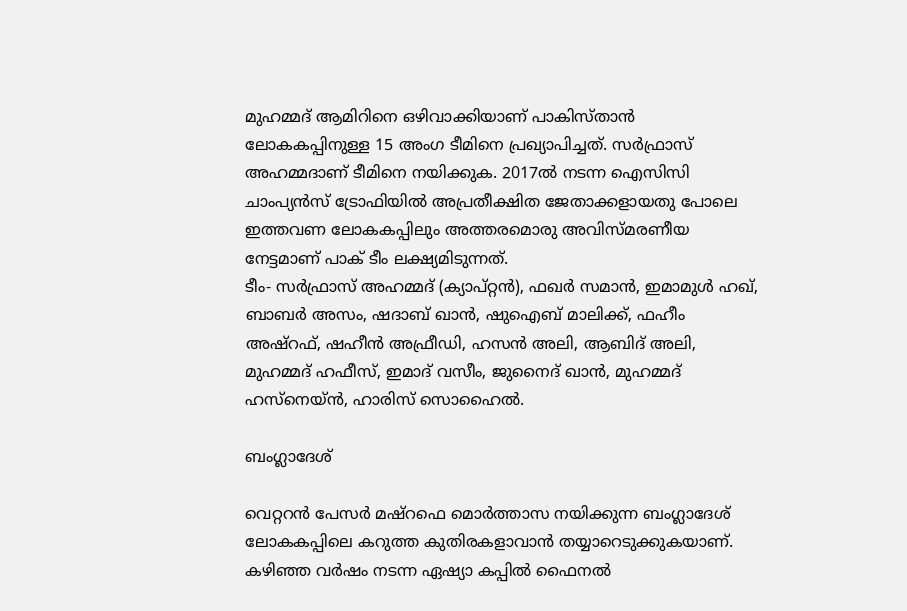മുഹമ്മദ് ആമിറിനെ ഒഴിവാക്കിയാണ് പാകിസ്താന്‍ ലോകകപ്പിനുള്ള 15 അംഗ ടീമിനെ പ്രഖ്യാപിച്ചത്. സര്‍ഫ്രാസ് അഹമ്മദാണ് ടീമിനെ നയിക്കുക. 2017ല്‍ നടന്ന ഐസിസി ചാംപ്യന്‍സ് ട്രോഫിയില്‍ അപ്രതീക്ഷിത ജേതാക്കളായതു പോലെ ഇത്തവണ ലോകകപ്പിലും അത്തരമൊരു അവിസ്മരണീയ നേട്ടമാണ് പാക് ടീം ലക്ഷ്യമിടുന്നത്.
ടീം- സര്‍ഫ്രാസ് അഹമ്മദ് (ക്യാപ്റ്റന്‍), ഫഖര്‍ സമാന്‍, ഇമാമുള്‍ ഹഖ്, ബാബര്‍ അസം, ഷദാബ് ഖാന്‍, ഷുഐബ് മാലിക്ക്, ഫഹീം അഷ്‌റഫ്, ഷഹീന്‍ അഫ്രീഡി, ഹസന്‍ അലി, ആബിദ് അലി, മുഹമ്മദ് ഹഫീസ്, ഇമാദ് വസീം, ജുനൈദ് ഖാന്‍, മുഹമ്മദ് ഹസ്‌നെയ്ന്‍, ഹാരിസ് സൊഹൈല്‍.

ബംഗ്ലാദേശ്

വെറ്ററന്‍ പേസര്‍ മഷ്‌റഫെ മൊര്‍ത്താസ നയിക്കുന്ന ബംഗ്ലാദേശ് ലോകകപ്പിലെ കറുത്ത കുതിരകളാവാന്‍ തയ്യാറെടുക്കുകയാണ്. കഴിഞ്ഞ വര്‍ഷം നടന്ന ഏഷ്യാ കപ്പില്‍ ഫൈനല്‍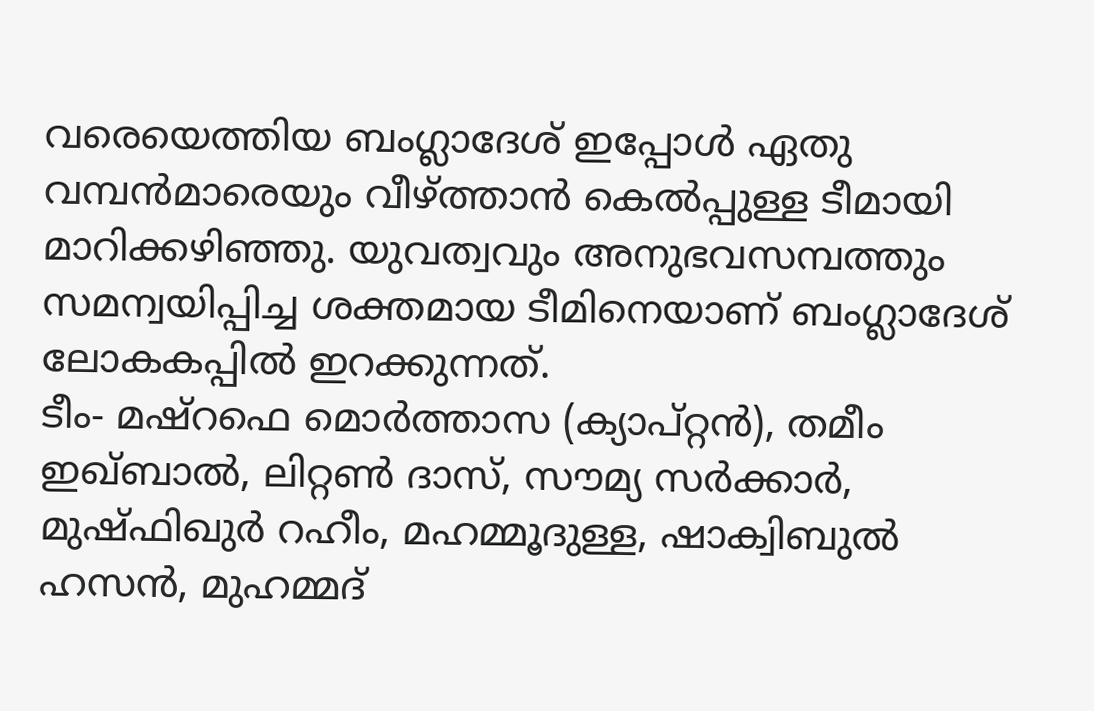വരെയെത്തിയ ബംഗ്ലാദേശ് ഇപ്പോള്‍ ഏതു വമ്പന്‍മാരെയും വീഴ്ത്താന്‍ കെല്‍പ്പുള്ള ടീമായി മാറിക്കഴിഞ്ഞു. യുവത്വവും അനുഭവസമ്പത്തും സമന്വയിപ്പിച്ച ശക്തമായ ടീമിനെയാണ് ബംഗ്ലാദേശ് ലോകകപ്പില്‍ ഇറക്കുന്നത്.
ടീം- മഷ്‌റഫെ മൊര്‍ത്താസ (ക്യാപ്റ്റന്‍), തമീം ഇഖ്ബാല്‍, ലിറ്റണ്‍ ദാസ്, സൗമ്യ സര്‍ക്കാര്‍, മുഷ്ഫിഖുര്‍ റഹീം, മഹമ്മൂദുള്ള, ഷാക്വിബുല്‍ ഹസന്‍, മുഹമ്മദ്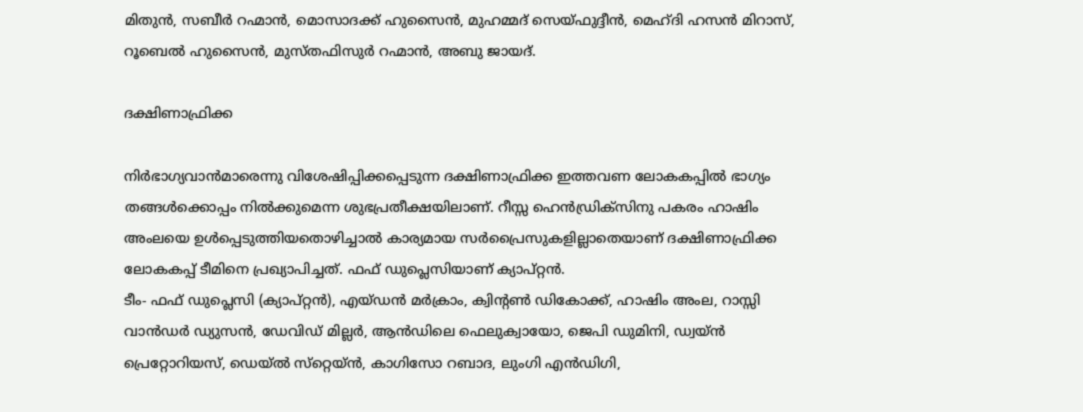മിതുന്‍, സബീര്‍ റഹ്മാന്‍, മൊസാദക്ക് ഹുസൈന്‍, മുഹമ്മദ് സെയ്ഫുദ്ദീന്‍, മെഹ്ദി ഹസന്‍ മിറാസ്, റൂബെല്‍ ഹുസൈന്‍, മുസ്തഫിസുര്‍ റഹ്മാന്‍, അബു ജായദ്.

ദക്ഷിണാഫ്രിക്ക

നിര്‍ഭാഗ്യവാന്‍മാരെന്നു വിശേഷിപ്പിക്കപ്പെടുന്ന ദക്ഷിണാഫ്രിക്ക ഇത്തവണ ലോകകപ്പില്‍ ഭാഗ്യം തങ്ങള്‍ക്കൊപ്പം നില്‍ക്കുമെന്ന ശുഭപ്രതീക്ഷയിലാണ്. റീസ്സ ഹെന്‍ഡ്രിക്‌സിനു പകരം ഹാഷിം അംലയെ ഉള്‍പ്പെടുത്തിയതൊഴിച്ചാല്‍ കാര്യമായ സര്‍പ്രൈസുകളില്ലാതെയാണ് ദക്ഷിണാഫ്രിക്ക ലോകകപ്പ് ടീമിനെ പ്രഖ്യാപിച്ചത്. ഫഫ് ഡുപ്ലെസിയാണ് ക്യാപ്റ്റന്‍.
ടീം- ഫഫ് ഡുപ്ലെസി (ക്യാപ്റ്റന്‍), എയ്ഡന്‍ മര്‍ക്രാം, ക്വിന്റണ്‍ ഡികോക്ക്, ഹാഷിം അംല, റാസ്സി വാന്‍ഡര്‍ ഡ്യുസന്‍, ഡേവിഡ് മില്ലര്‍, ആന്‍ഡിലെ ഫെലുക്വായോ, ജെപി ഡുമിനി, ഡ്വയ്ന്‍ പ്രെറ്റോറിയസ്, ഡെയ്ല്‍ സ്‌റ്റെയ്ന്‍, കാഗിസോ റബാദ, ലുംഗി എന്‍ഡിഗി,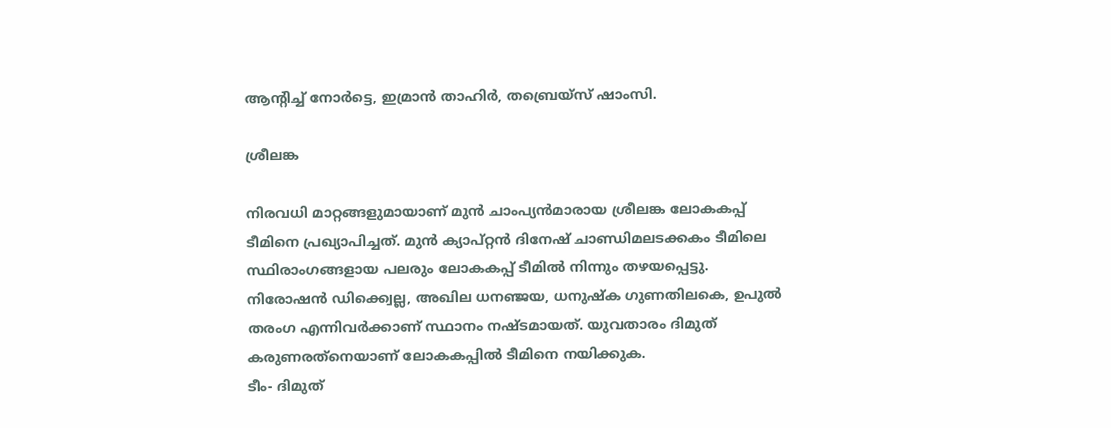ആന്റിച്ച് നോര്‍ട്ടെ, ഇമ്രാന്‍ താഹിര്‍, തബ്രെയ്‌സ് ഷാംസി.

ശ്രീലങ്ക

നിരവധി മാറ്റങ്ങളുമായാണ് മുന്‍ ചാംപ്യന്‍മാരായ ശ്രീലങ്ക ലോകകപ്പ് ടീമിനെ പ്രഖ്യാപിച്ചത്. മുന്‍ ക്യാപ്റ്റന്‍ ദിനേഷ് ചാണ്ഡിമലടക്കകം ടീമിലെ സ്ഥിരാംഗങ്ങളായ പലരും ലോകകപ്പ് ടീമില്‍ നിന്നും തഴയപ്പെട്ടു. നിരോഷന്‍ ഡിക്ക്വെല്ല, അഖില ധനഞ്ജയ, ധനുഷ്‌ക ഗുണതിലകെ, ഉപുല്‍ തരംഗ എന്നിവര്‍ക്കാണ് സ്ഥാനം നഷ്ടമായത്. യുവതാരം ദിമുത് കരുണരത്‌നെയാണ് ലോകകപ്പില്‍ ടീമിനെ നയിക്കുക.
ടീം- ദിമുത്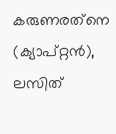കരുണരത്‌നെ (ക്യാപ്റ്റന്‍), ലസിത്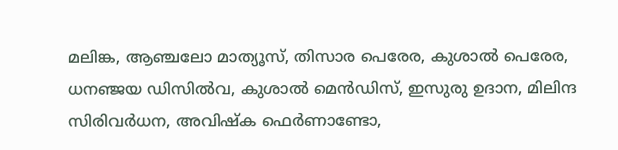മലിങ്ക, ആഞ്ചലോ മാത്യൂസ്, തിസാര പെരേര, കുശാല്‍ പെരേര, ധനഞ്ജയ ഡിസില്‍വ, കുശാല്‍ മെന്‍ഡിസ്, ഇസുരു ഉദാന, മിലിന്ദ സിരിവര്‍ധന, അവിഷ്‌ക ഫെര്‍ണാണ്ടോ,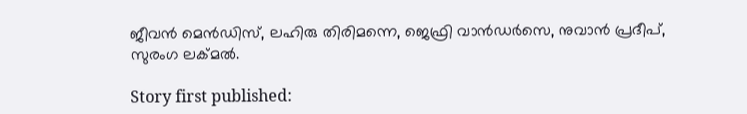ജീവന്‍ മെന്‍ഡിസ്, ലഹിരു തിരിമന്നെ, ജെഫ്രി വാന്‍ഡര്‍സെ, നുവാന്‍ പ്രദീപ്, സുരംഗ ലക്മല്‍.

Story first published: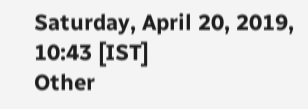Saturday, April 20, 2019, 10:43 [IST]
Other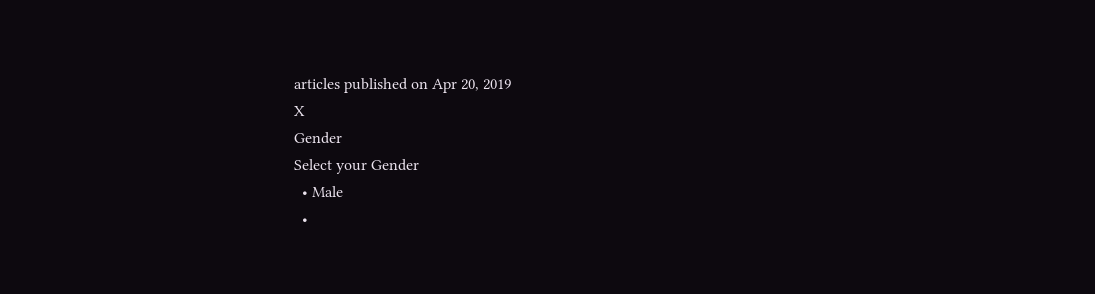articles published on Apr 20, 2019
X
Gender
Select your Gender
  • Male
  •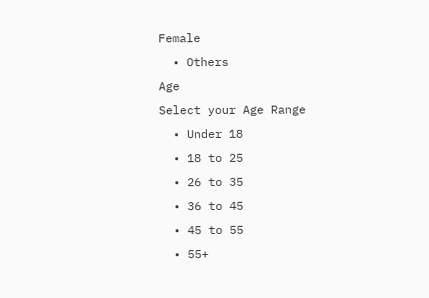Female
  • Others
Age
Select your Age Range
  • Under 18
  • 18 to 25
  • 26 to 35
  • 36 to 45
  • 45 to 55
  • 55+